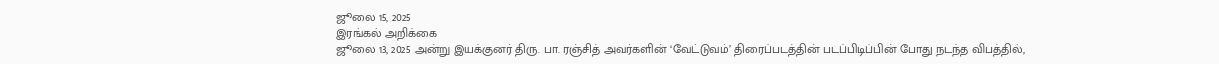ஜூலை 15, 2025
இரங்கல் அறிக்கை
ஜூலை 13, 2025 அன்று இயக்குனர் திரு. பா. ரஞ்சித் அவர்களின் ‘வேட்டுவம்’ திரைப்படத்தின் படப்பிடிப்பின் போது நடந்த விபத்தில்,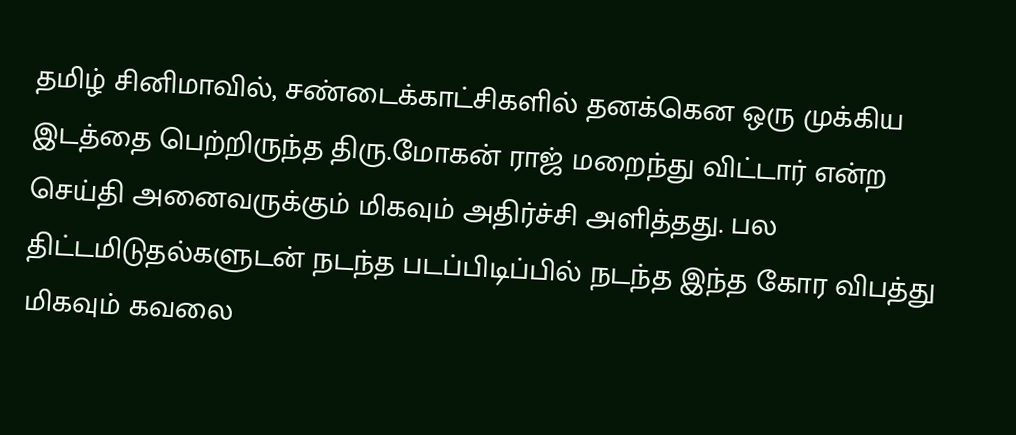தமிழ் சினிமாவில், சண்டைக்காட்சிகளில் தனக்கென ஒரு முக்கிய இடத்தை பெற்றிருந்த திரு.மோகன் ராஜ் மறைந்து விட்டார் என்ற செய்தி அனைவருக்கும் மிகவும் அதிர்ச்சி அளித்தது. பல திட்டமிடுதல்களுடன் நடந்த படப்பிடிப்பில் நடந்த இந்த கோர விபத்து மிகவும் கவலை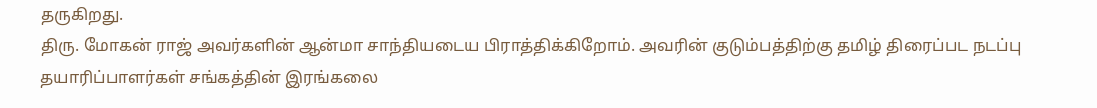தருகிறது.
திரு. மோகன் ராஜ் அவர்களின் ஆன்மா சாந்தியடைய பிராத்திக்கிறோம். அவரின் குடும்பத்திற்கு தமிழ் திரைப்பட நடப்பு தயாரிப்பாளர்கள் சங்கத்தின் இரங்கலை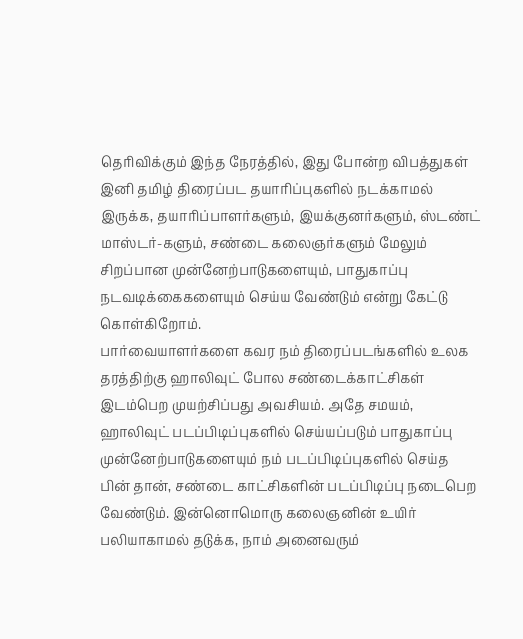தெரிவிக்கும் இந்த நேரத்தில், இது போன்ற விபத்துகள் இனி தமிழ் திரைப்பட தயாரிப்புகளில் நடக்காமல் இருக்க, தயாரிப்பாளர்களும், இயக்குனர்களும், ஸ்டண்ட் மாஸ்டர்-களும், சண்டை கலைஞர்களும் மேலும் சிறப்பான முன்னேற்பாடுகளையும், பாதுகாப்பு நடவடிக்கைகளையும் செய்ய வேண்டும் என்று கேட்டு கொள்கிறோம்.
பார்வையாளர்களை கவர நம் திரைப்படங்களில் உலக தரத்திற்கு ஹாலிவுட் போல சண்டைக்காட்சிகள் இடம்பெற முயற்சிப்பது அவசியம். அதே சமயம், ஹாலிவுட் படப்பிடிப்புகளில் செய்யப்படும் பாதுகாப்பு முன்னேற்பாடுகளையும் நம் படப்பிடிப்புகளில் செய்த பின் தான், சண்டை காட்சிகளின் படப்பிடிப்பு நடைபெற வேண்டும். இன்னொமொரு கலைஞனின் உயிர் பலியாகாமல் தடுக்க, நாம் அனைவரும்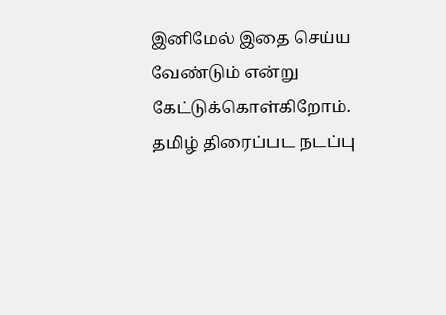இனிமேல் இதை செய்ய வேண்டும் என்று கேட்டுக்கொள்கிறோம்.
தமிழ் திரைப்பட நடப்பு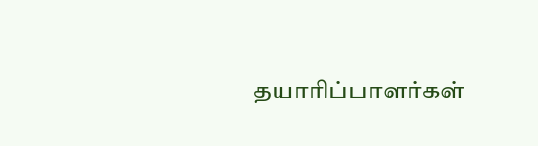தயாரிப்பாளர்கள்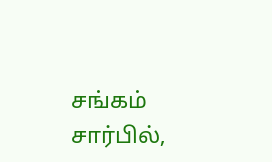சங்கம் சார்பில்,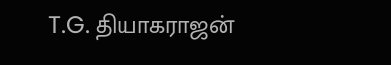T.G. தியாகராஜன்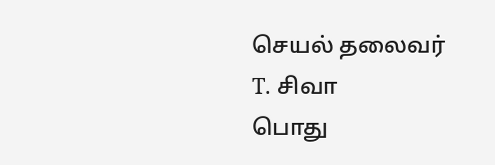செயல் தலைவர்
T. சிவா
பொது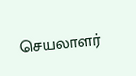செயலாளர்